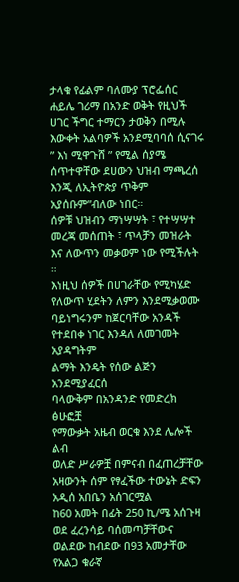ታላቁ የፊልም ባለሙያ ፕሮፌሰር ሐይሌ ገሪማ በአንድ ወቅት የዚህች ሀገር ችግር ተማርን ታወቅን በሚሉ እውቀት አልባዎች አንደሚባባሰ ሲናገሩ ” እነ ሚዋጉሸ ” የሚል ሰያሜ ሰጥተዋቸው ደሀውን ህዝብ ማጫረሰ እንጂ ለኢትዮጵያ ጥቅም አያሰቡም”ብለው ነበር።
ሰዎቹ ህዝብን ማነሣሣት ፣ የተሣሣተ መረጃ መሰጠት ፣ ጥላቻን መዝራት እና ለውጥን መቃወም ነው የሚችሉት ።
እነዚህ ሰዎች በሀገራቸው የሚካሄድ የለውጥ ሂደትን ለምን እንደሚቃወሙ ባይነግሩንም ከጀርባቸው አንዳች የተደበቀ ነገር እንዳለ ለመገመት አያዳግትም
ልማት እንዴት የሰው ልጅን አንደሚያፈርሰ
ባላውቅም በአንዳንድ የመድረክ ፅሁፎቿ
የማውቃት አዜብ ወርቁ እንደ ሌሎች ልብ
ወለድ ሥራዎቿ በምናብ በፈጠረቻቸው አዛውንት ሰም የፃፈችው ተውኔት ድፍን አዲሰ አበቤን አሰገርሟል
ከ60 አመት በፊት 250 ኪ/ሜ አሰጉዛ
ወደ ፈረንሳይ ባሰመጣቻቸውና ወልደው ከብደው በ93 አመታቸው የአልጋ ቁራኛ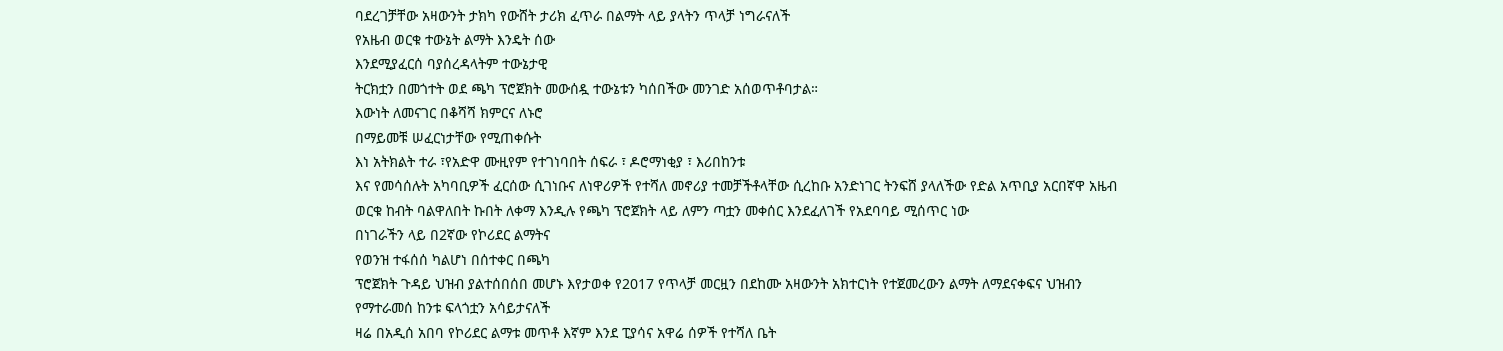ባደረገቻቸው አዛውንት ታክካ የውሸት ታሪክ ፈጥራ በልማት ላይ ያላትን ጥላቻ ነግራናለች
የአዜብ ወርቁ ተውኔት ልማት እንዴት ሰው
እንደሚያፈርሰ ባያሰረዳላትም ተውኔታዊ
ትርክቷን በመጎተት ወደ ጫካ ፕሮጀክት መውሰዷ ተውኔቱን ካሰበችው መንገድ አሰወጥቶባታል።
እውነት ለመናገር በቆሻሻ ክምርና ለኑሮ
በማይመቹ ሠፈርነታቸው የሚጠቀሱት
እነ አትክልት ተራ ፣የአድዋ ሙዚየም የተገነባበት ሰፍራ ፣ ዶሮማነቂያ ፣ እሪበከንቱ
እና የመሳሰሉት አካባቢዎች ፈርሰው ሲገነቡና ለነዋሪዎች የተሻለ መኖሪያ ተመቻችቶላቸው ሲረከቡ አንድነገር ትንፍሸ ያላለችው የድል አጥቢያ አርበኛዋ አዜብ ወርቁ ከብት ባልዋለበት ኩበት ለቀማ እንዲሉ የጫካ ፕሮጀክት ላይ ለምን ጣቷን መቀሰር እንደፈለገች የአደባባይ ሚሰጥር ነው
በነገራችን ላይ በ2ኛው የኮሪደር ልማትና
የወንዝ ተፋሰሰ ካልሆነ በሰተቀር በጫካ
ፕሮጀክት ጉዳይ ህዝብ ያልተሰበሰበ መሆኑ እየታወቀ የ2017 የጥላቻ መርዟን በደከሙ አዛውንት አክተርነት የተጀመረውን ልማት ለማደናቀፍና ህዝብን የማተራመሰ ከንቱ ፍላጎቷን አሳይታናለች
ዛሬ በአዲሰ አበባ የኮሪደር ልማቱ መጥቶ እኛም እንደ ፒያሳና አዋሬ ሰዎች የተሻለ ቤት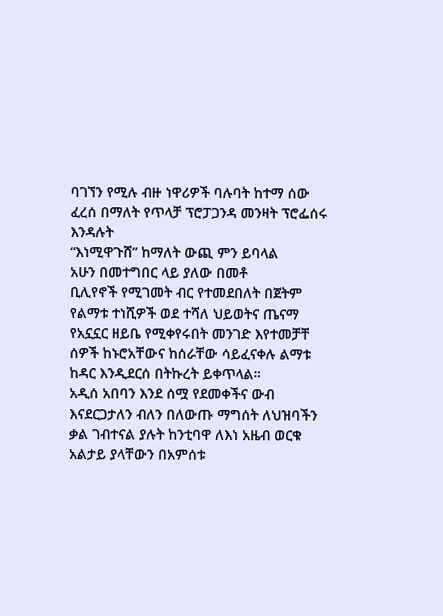ባገኘን የሚሉ ብዙ ነዋሪዎች ባሉባት ከተማ ሰው ፈረሰ በማለት የጥላቻ ፕሮፓጋንዳ መንዛት ፕሮፌሰሩ እንዳሉት
“እነሚዋጉሸ” ከማለት ውጪ ምን ይባላል
አሁን በመተግበር ላይ ያለው በመቶ
ቢሊየኖች የሚገመት ብር የተመደበለት በጀትም የልማቱ ተነሺዎች ወደ ተሻለ ህይወትና ጤናማ የአኗኗር ዘይቤ የሚቀየሩበት መንገድ እየተመቻቸ ሰዎች ከኑሮአቸውና ከሰራቸው ሳይፈናቀሉ ልማቱ ከዳር እንዲደርሰ በትኩረት ይቀጥላል።
አዲሰ አበባን እንደ ሰሟ የደመቀችና ውብ እናደርጋታለን ብለን በለውጡ ማግሰት ለህዝባችን ቃል ገብተናል ያሉት ከንቲባዋ ለእነ አዜብ ወርቁ አልታይ ያላቸውን በአምሰቱ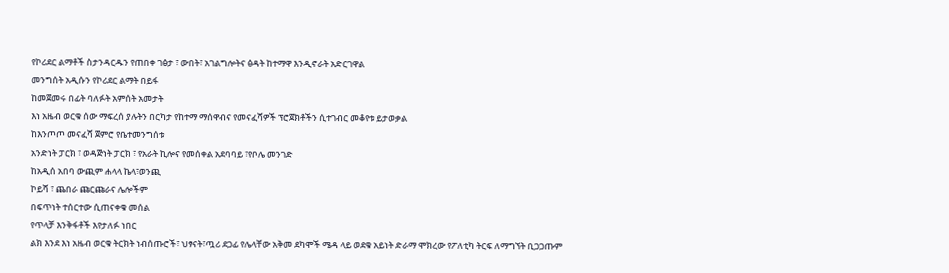የኮሪደር ልማቶች ስታንዳርዱን የጠበቀ ገፅታ ፣ ውበት፣ አገልግሎትና ፅዳት ከተማዋ እንዲኖራት አድርገዋል
መንግሰት አዲሱን የኮሪደር ልማት በይፋ
ከመጀመሩ በፊት ባለፉት አምሰት አመታት
እነ አዜብ ወርቁ ሰው ማፍረሰ ያሉትን በርካታ የከተማ ማሰዋብና የመናፈሻዎች ፕሮጀክቶችን ሲተገብር መቆየቱ ይታወቃል
ከእንጦጦ መናፈሻ ጀምሮ የቤተመንግሰቱ
አንድነት ፓርክ ፣ ወዳጅነት ፓርክ ፣ የአራት ኪሎና የመሰቀል አደባባይ ፣የቦሌ መንገድ
ከአዲሰ አበባ ውጪም ሐላላ ኬላ፣ወንጪ
ኮይሻ ፣ ጨበራ ጩርጩራና ሌሎችም
በፍጥነት ተሰርተው ሲጠናቀቁ መሰል
የጥላቻ እንቅፋቶች እየታለፉ ነበር
ልክ እንደ እነ አዜብ ወርቁ ትርክት ነብሰጡሮች፣ ህፃናት፣ጧሪ ደጋፊ የሌላቸው አቅመ ደካሞች ሜዳ ላይ ወደቁ አይነት ድራማ ሞክረው የፖለቲካ ትርፍ ለማግኘት ቢጋጋጡም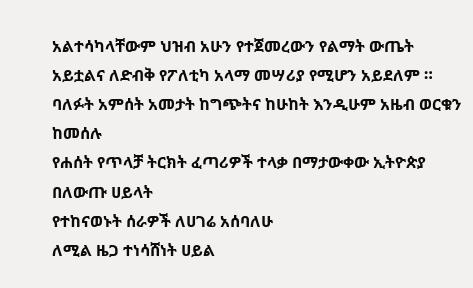አልተሳካላቸውም ህዝብ አሁን የተጀመረውን የልማት ውጤት አይቷልና ለድብቅ የፖለቲካ አላማ መሣሪያ የሚሆን አይደለም ።
ባለፉት አምሰት አመታት ከግጭትና ከሁከት እንዲሁም አዜብ ወርቁን ከመሰሉ
የሐሰት የጥላቻ ትርክት ፈጣሪዎች ተላቃ በማታውቀው ኢትዮጵያ በለውጡ ሀይላት
የተከናወኑት ሰራዎች ለሀገሬ አሰባለሁ
ለሚል ዜጋ ተነሳሸነት ሀይል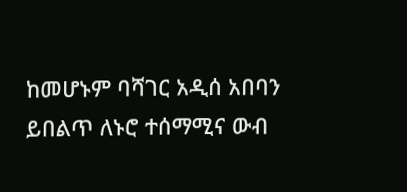ከመሆኑም ባሻገር አዲሰ አበባን ይበልጥ ለኑሮ ተሰማሚና ውብ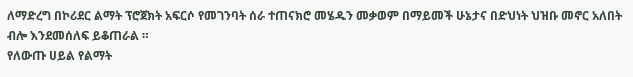ለማድረግ በኮሪደር ልማት ፕሮጀክት አፍርሶ የመገንባት ሰራ ተጠናክሮ መሄዱን መቃወም በማይመች ሁኔታና በድህነት ህዝቡ መኖር አለበት ብሎ እንደመሰለፍ ይቆጠራል ።
የለውጡ ሀይል የልማት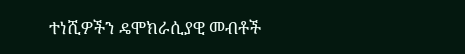ተነሺዎችን ዴሞክራሲያዊ መብቶች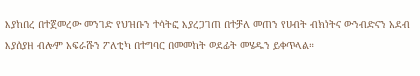እያከበረ በተጀመረው መንገድ የህዝቡን ተሳትፎ እያረጋገጠ በተቻለ መጠን የሀብት ብክነትና ውንብድናን አደብ እያሰያዘ ብሎም አፍራሹን ፖለቲካ በተግባር በመመከት ወደፊት መሄዱን ይቀጥላል።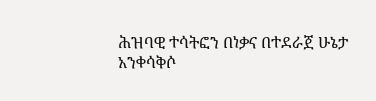ሕዝባዊ ተሳትፎን በነቃና በተደራጀ ሁኔታ
አንቀሳቅሶ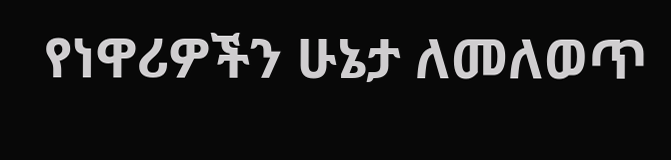የነዋሪዎችን ሁኔታ ለመለወጥ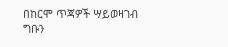በከርሞ ጥጃዎች ሣይወዛገብ ግቡን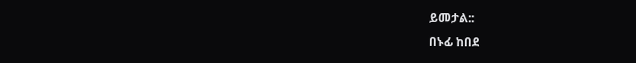ይመታል::
በኑፊ ከበደ